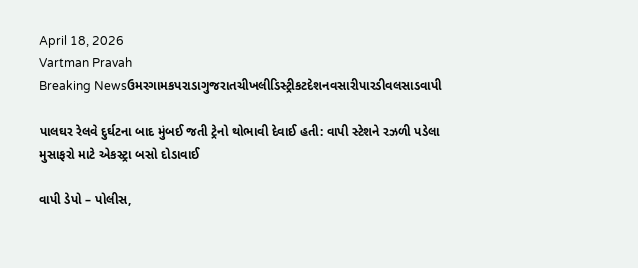April 18, 2026
Vartman Pravah
Breaking Newsઉમરગામકપરાડાગુજરાતચીખલીડિસ્ટ્રીકટદેશનવસારીપારડીવલસાડવાપી

પાલઘર રેલવે દુર્ઘટના બાદ મુંબઈ જતી ટ્રેનો થોભાવી દેવાઈ હતી: વાપી સ્‍ટેશને રઝળી પડેલા મુસાફરો માટે એકસ્‍ટ્રા બસો દોડાવાઈ

વાપી ડેપો – પોલીસ,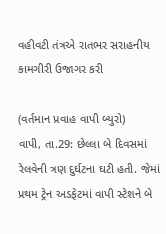વહીવટી તંત્રએ રાતભર સરાહનીય કામગીરી ઉજાગર કરી

(વર્તમાન પ્રવાહ વાપી બ્‍યુરો)
વાપી, તા.29: છેલ્લા બે દિવસમાં રેલવેની ત્રણ દુર્ઘટના ઘટી હતી. જેમાં પ્રથમ ટ્રેન અડફેટમાં વાપી સ્‍ટેશને બે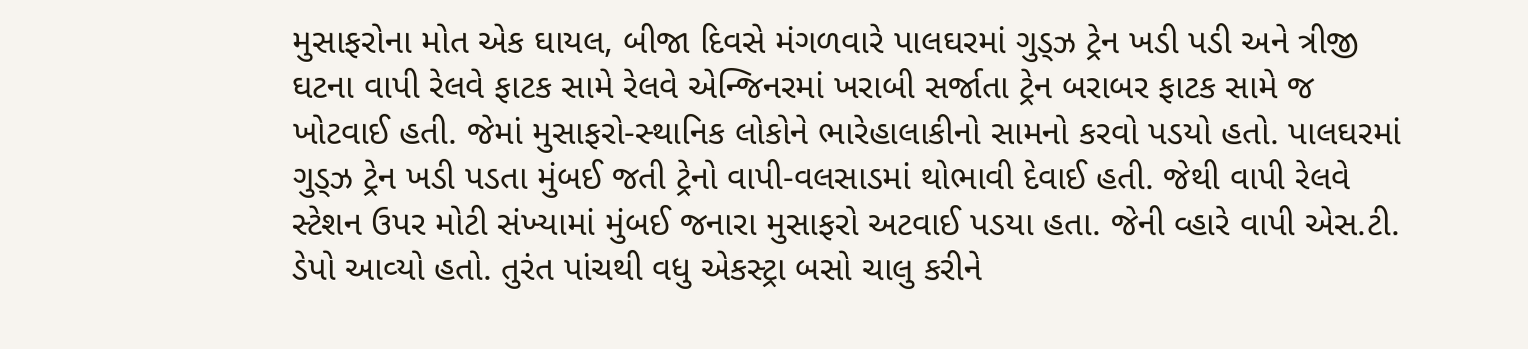મુસાફરોના મોત એક ઘાયલ, બીજા દિવસે મંગળવારે પાલઘરમાં ગુડ્‍ઝ ટ્રેન ખડી પડી અને ત્રીજી ઘટના વાપી રેલવે ફાટક સામે રેલવે એન્‍જિનરમાં ખરાબી સર્જાતા ટ્રેન બરાબર ફાટક સામે જ ખોટવાઈ હતી. જેમાં મુસાફરો-સ્‍થાનિક લોકોને ભારેહાલાકીનો સામનો કરવો પડયો હતો. પાલઘરમાં ગુડ્‍ઝ ટ્રેન ખડી પડતા મુંબઈ જતી ટ્રેનો વાપી-વલસાડમાં થોભાવી દેવાઈ હતી. જેથી વાપી રેલવે સ્‍ટેશન ઉપર મોટી સંખ્‍યામાં મુંબઈ જનારા મુસાફરો અટવાઈ પડયા હતા. જેની વ્‍હારે વાપી એસ.ટી. ડેપો આવ્‍યો હતો. તુરંત પાંચથી વધુ એકસ્‍ટ્રા બસો ચાલુ કરીને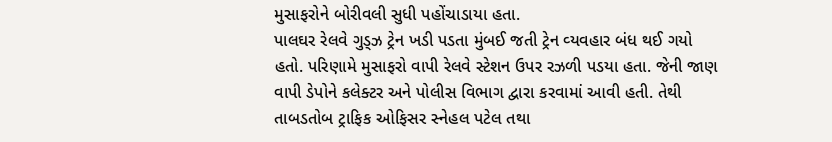મુસાફરોને બોરીવલી સુધી પહોંચાડાયા હતા.
પાલઘર રેલવે ગુડ્‍ઝ ટ્રેન ખડી પડતા મુંબઈ જતી ટ્રેન વ્‍યવહાર બંધ થઈ ગયો હતો. પરિણામે મુસાફરો વાપી રેલવે સ્‍ટેશન ઉપર રઝળી પડયા હતા. જેની જાણ વાપી ડેપોને કલેક્‍ટર અને પોલીસ વિભાગ દ્વારા કરવામાં આવી હતી. તેથી તાબડતોબ ટ્રાફિક ઓફિસર સ્‍નેહલ પટેલ તથા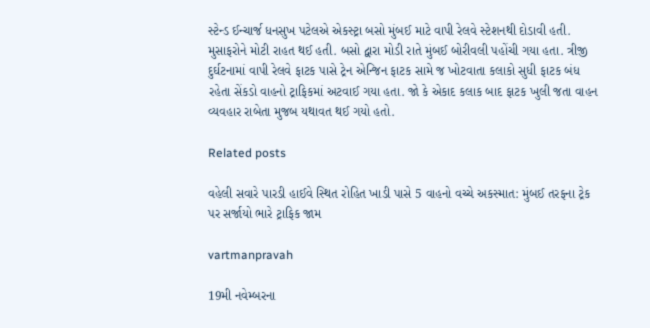સ્‍ટેન્‍ડ ઈન્‍ચાર્જ ધનસુખ પટેલએ એકસ્‍ટ્રા બસો મુંબઈ માટે વાપી રેલવે સ્‍ટેશનથી દોડાવી હતી. મુસાફરોને મોટી રાહત થઈ હતી. બસો દ્વારા મોડી રાતે મુંબઈ બોરીવલી પહોંચી ગયા હતા. ત્રીજી દુર્ઘટનામાં વાપી રેલવે ફાટક પાસે ટ્રેન એન્‍જિન ફાટક સામે જ ખોટવાતા કલાકો સુધી ફાટક બંધ રહેતા સેંકડો વાહનો ટ્રાફિકમાં અટવાઈ ગયા હતા. જો કે એકાદ કલાક બાદ ફાટક ખુલી જતા વાહન વ્‍યવહાર રાબેતા મુજબ યથાવત થઈ ગયો હતો.

Related posts

વહેલી સવારે પારડી હાઈવે સ્‍થિત રોહિત ખાડી પાસે 5 વાહનો વચ્‍ચે અકસ્‍માત: મુંબઈ તરફના ટ્રેક પર સર્જાયો ભારે ટ્રાફિક જામ

vartmanpravah

19મી નવેમ્‍બરના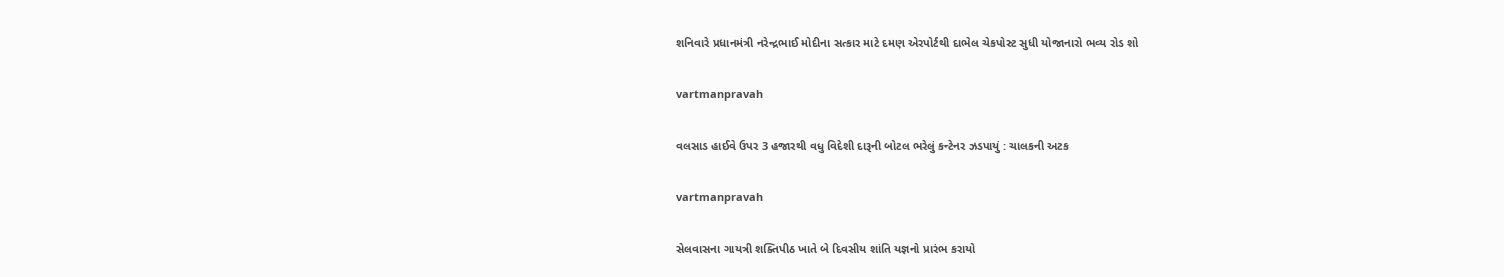શનિવારે પ્રધાનમંત્રી નરેન્‍દ્રભાઈ મોદીના સત્‍કાર માટે દમણ એરપોર્ટથી દાભેલ ચેકપોસ્‍ટ સુધી યોજાનારો ભવ્‍ય રોડ શો

vartmanpravah

વલસાડ હાઈવે ઉપર 3 હજારથી વધુ વિદેશી દારૂની બોટલ ભરેલું કન્‍ટેનર ઝડપાયું : ચાલકની અટક

vartmanpravah

સેલવાસના ગાયત્રી શક્‍તિપીઠ ખાતે બે દિવસીય શાંતિ યજ્ઞનો પ્રારંભ કરાયો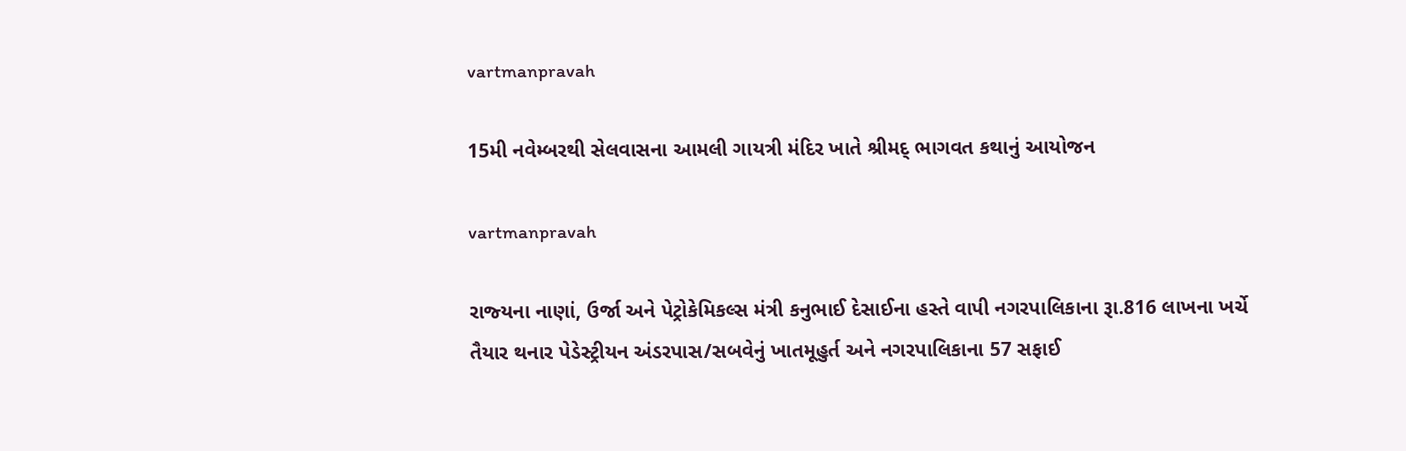vartmanpravah

15મી નવેમ્‍બરથી સેલવાસના આમલી ગાયત્રી મંદિર ખાતે શ્રીમદ્‌ ભાગવત કથાનું આયોજન

vartmanpravah

રાજ્‍યના નાણાં, ઉર્જા અને પેટ્રોકેમિકલ્‍સ મંત્રી કનુભાઈ દેસાઈના હસ્‍તે વાપી નગરપાલિકાના રૂા.816 લાખના ખર્ચે તૈયાર થનાર પેડેસ્‍ટ્રીયન અંડરપાસ/સબવેનું ખાતમૂહુર્ત અને નગરપાલિકાના 57 સફાઈ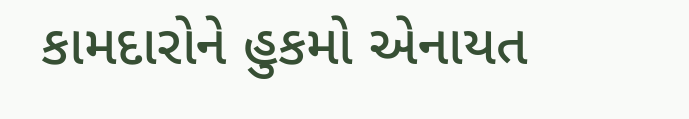કામદારોને હુકમો એનાયત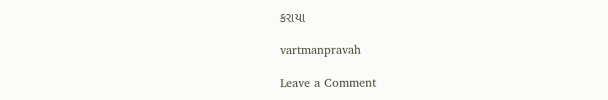કરાયા

vartmanpravah

Leave a Comment